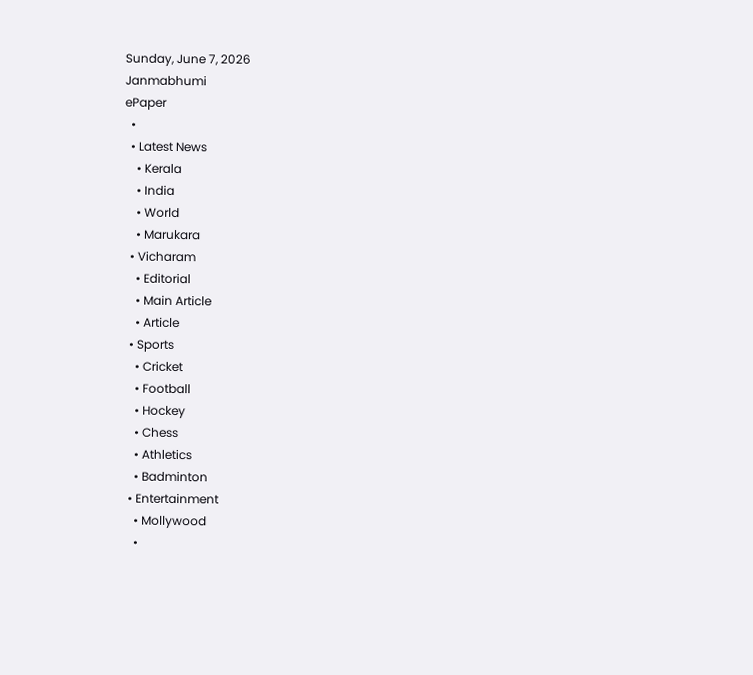Sunday, June 7, 2026
Janmabhumi
ePaper
  •
  • Latest News
    • Kerala
    • India
    • World
    • Marukara
  • Vicharam
    • Editorial
    • Main Article
    • Article
  • Sports
    • Cricket
    • Football
    • Hockey
    • Chess
    • Athletics
    • Badminton
  • Entertainment
    • Mollywood
    •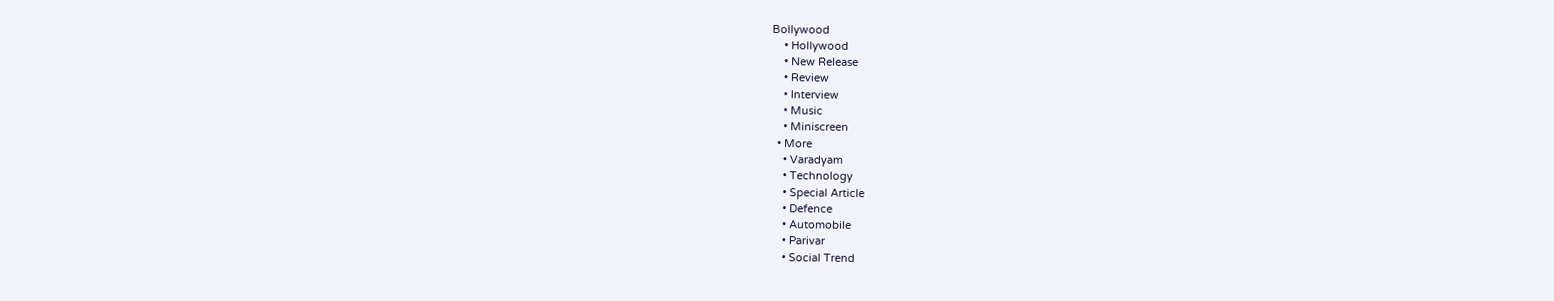Bollywood
    • Hollywood
    • New Release
    • Review
    • Interview
    • Music
    • Miniscreen
  • More
    • Varadyam
    • Technology
    • Special Article
    • Defence
    • Automobile
    • Parivar
    • Social Trend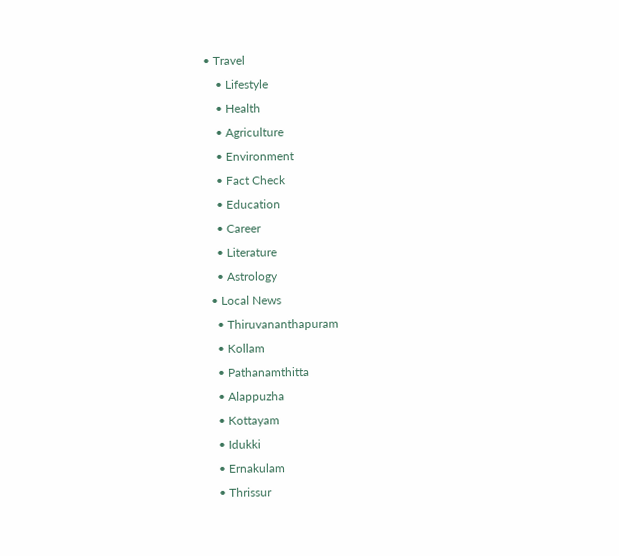• Travel
    • Lifestyle
    • Health
    • Agriculture
    • Environment
    • Fact Check
    • Education
    • Career
    • Literature
    • Astrology
  • Local News
    • Thiruvananthapuram
    • Kollam
    • Pathanamthitta
    • Alappuzha
    • Kottayam
    • Idukki
    • Ernakulam
    • Thrissur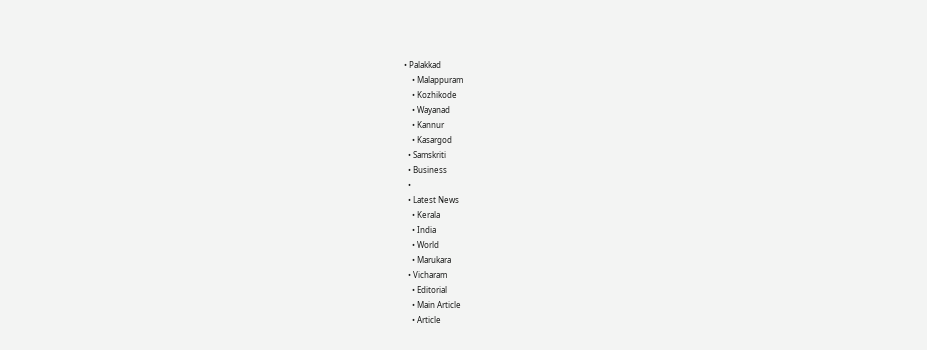• Palakkad
    • Malappuram
    • Kozhikode
    • Wayanad
    • Kannur
    • Kasargod
  • Samskriti
  • Business
  •
  • Latest News
    • Kerala
    • India
    • World
    • Marukara
  • Vicharam
    • Editorial
    • Main Article
    • Article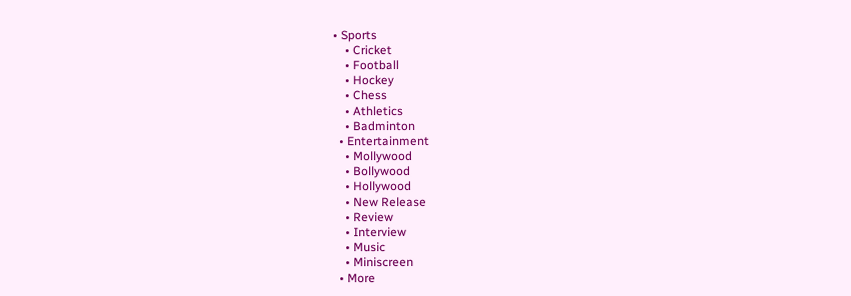• Sports
    • Cricket
    • Football
    • Hockey
    • Chess
    • Athletics
    • Badminton
  • Entertainment
    • Mollywood
    • Bollywood
    • Hollywood
    • New Release
    • Review
    • Interview
    • Music
    • Miniscreen
  • More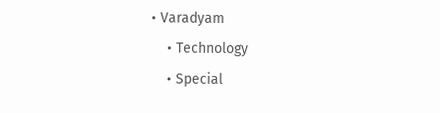• Varadyam
    • Technology
    • Special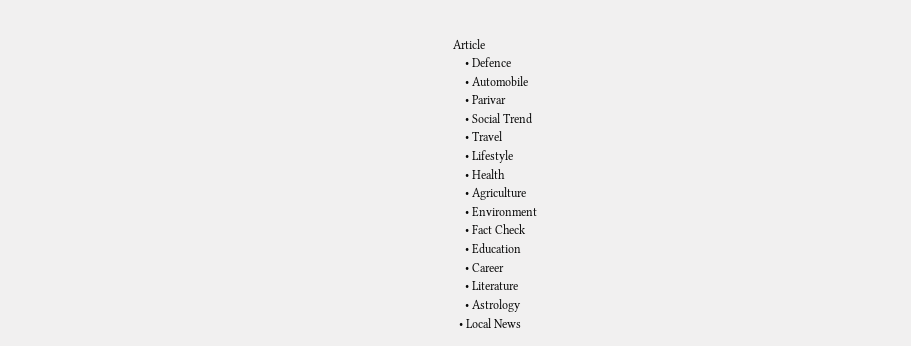Article
    • Defence
    • Automobile
    • Parivar
    • Social Trend
    • Travel
    • Lifestyle
    • Health
    • Agriculture
    • Environment
    • Fact Check
    • Education
    • Career
    • Literature
    • Astrology
  • Local News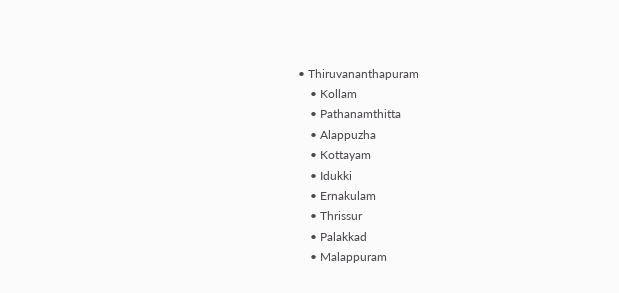• Thiruvananthapuram
    • Kollam
    • Pathanamthitta
    • Alappuzha
    • Kottayam
    • Idukki
    • Ernakulam
    • Thrissur
    • Palakkad
    • Malappuram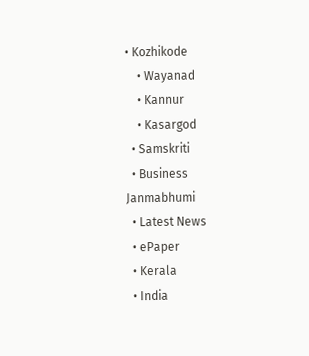• Kozhikode
    • Wayanad
    • Kannur
    • Kasargod
  • Samskriti
  • Business
Janmabhumi
  • Latest News
  • ePaper
  • Kerala
  • India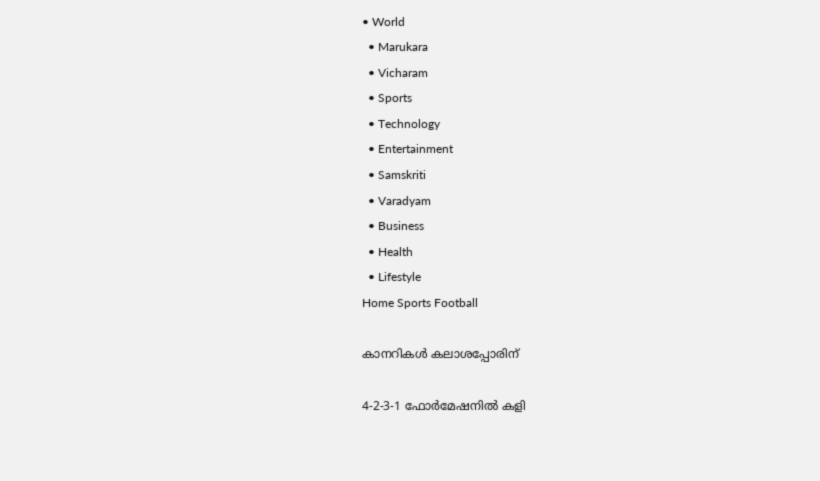• World
  • Marukara
  • Vicharam
  • Sports
  • Technology
  • Entertainment
  • Samskriti
  • Varadyam
  • Business
  • Health
  • Lifestyle
Home Sports Football

കാനറികള്‍ കലാശപ്പോരിന്

4-2-3-1 ഫോര്‍മേഷനില്‍ കളി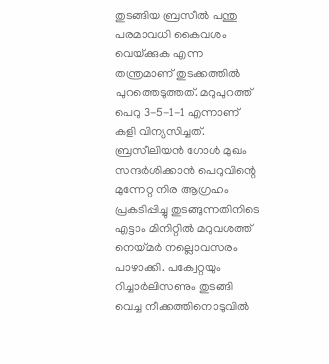തുടങ്ങിയ ബ്രസീല്‍ പന്തു പരമാവധി കൈവശം വെയ്‌ക്കുക എന്ന തന്ത്രമാണ് തുടക്കത്തില്‍ പുറത്തെടുത്തത്. മറുപുറത്ത് പെറു 3-5-1-1 എന്നാണ് കളി വിന്യസിച്ചത്. ബ്രസീലിയന്‍ ഗോള്‍ മുഖം സന്ദര്‍ശിക്കാന്‍ പെറുവിന്റെ മുന്നേറ്റ നിര ആഗ്രഹം പ്രകടിപ്പിച്ചു തുടങ്ങുന്നതിനിടെ എട്ടാം മിനിറ്റില്‍ മറുവശത്ത് നെയ്‌മര്‍ നല്ലൊവസരം പാഴാക്കി. പക്വേറ്റയും റിച്ചാര്‍ലിസണും തുടങ്ങി വെച്ച നീക്കത്തിനൊടുവില്‍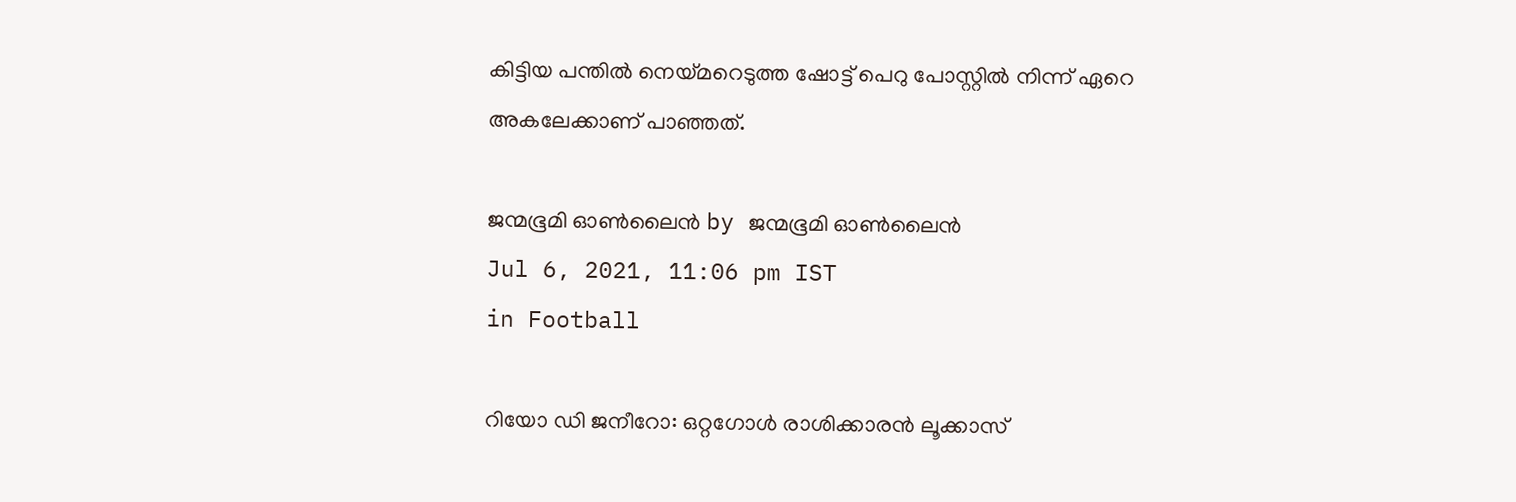കിട്ടിയ പന്തില്‍ നെയ്‌മറെടുത്ത ഷോട്ട് പെറു പോസ്റ്റില്‍ നിന്ന് ഏറെ അകലേക്കാണ് പാഞ്ഞത്.

ജന്മഭൂമി ഓണ്‍ലൈന്‍ by ജന്മഭൂമി ഓണ്‍ലൈന്‍
Jul 6, 2021, 11:06 pm IST
in Football

റിയോ ഡി ജനീറോ: ഒറ്റഗോള്‍ രാശിക്കാരന്‍ ലൂക്കാസ്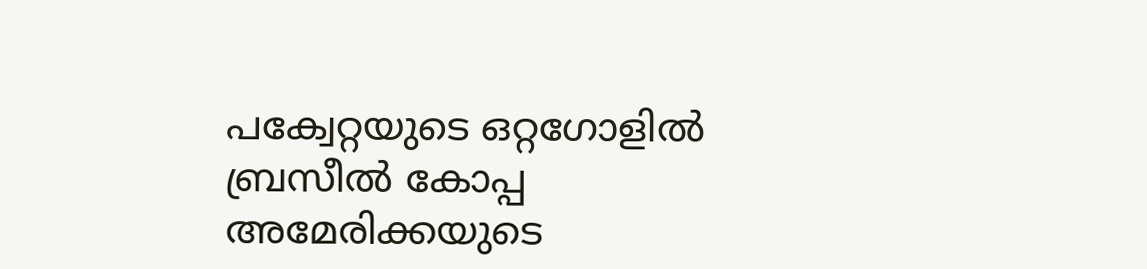പക്വേറ്റയുടെ ഒറ്റഗോളില്‍ ബ്രസീല്‍ കോപ്പ അമേരിക്കയുടെ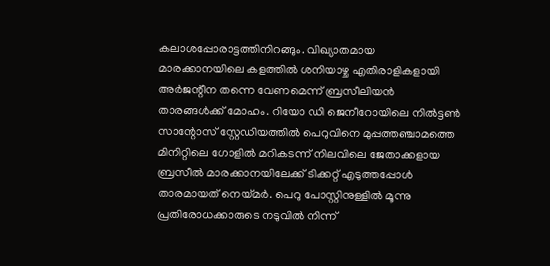കലാശപ്പോരാട്ടത്തിനിറങ്ങും. വിഖ്യാതമായ മാരക്കാനയിലെ കളത്തില്‍ ശനിയാഴ്ച എതിരാളികളായി അര്‍ജന്റീന തന്നെ വേണമെന്ന് ബ്രസീലിയന്‍ താരങ്ങള്‍ക്ക് മോഹം. റിയോ ഡി ജെനീറോയിലെ നില്‍ട്ടണ്‍ സാന്റോസ് സ്റ്റേഡിയത്തില്‍ പെറുവിനെ മുപ്പത്തഞ്ചാമത്തെ മിനിറ്റിലെ ഗോളില്‍ മറികടന്ന് നിലവിലെ ജേതാക്കളായ ബ്രസീല്‍ മാരക്കാനയിലേക്ക് ടിക്കറ്റ് എടുത്തപ്പോള്‍ താരമായത് നെയ്‌മര്‍. പെറു പോസ്റ്റിനുള്ളില്‍ മൂന്നു പ്രതിരോധക്കാരുടെ നടുവില്‍ നിന്ന്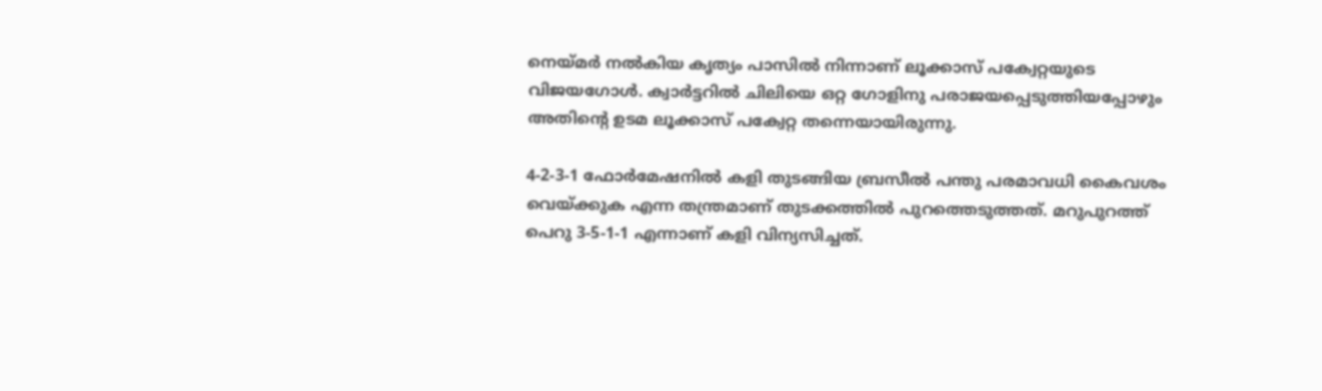നെയ്‌മര്‍ നല്‍കിയ കൃത്യം പാസില്‍ നിന്നാണ് ലൂക്കാസ് പക്വേറ്റയുടെ വിജയഗോള്‍. ക്വാര്‍ട്ടറില്‍ ചിലിയെ ഒറ്റ ഗോളിനു പരാജയപ്പെടുത്തിയപ്പോഴും അതിന്റെ ഉടമ ലൂക്കാസ് പക്വേറ്റ തന്നെയായിരുന്നു.

4-2-3-1 ഫോര്‍മേഷനില്‍ കളി തുടങ്ങിയ ബ്രസീല്‍ പന്തു പരമാവധി കൈവശം വെയ്‌ക്കുക എന്ന തന്ത്രമാണ് തുടക്കത്തില്‍ പുറത്തെടുത്തത്. മറുപുറത്ത് പെറു 3-5-1-1 എന്നാണ് കളി വിന്യസിച്ചത്.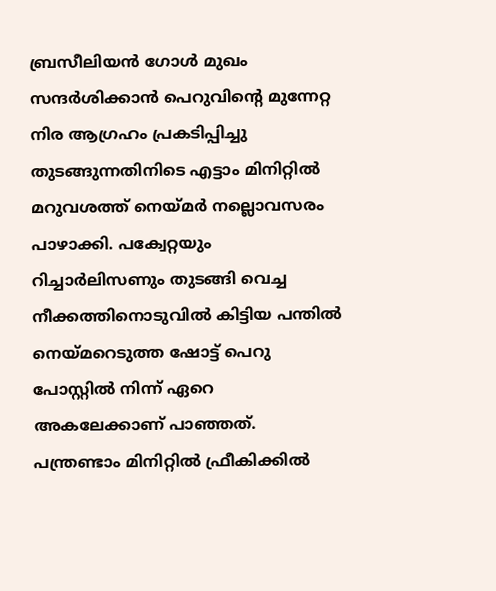ബ്രസീലിയന്‍ ഗോള്‍ മുഖം സന്ദര്‍ശിക്കാന്‍ പെറുവിന്റെ മുന്നേറ്റ നിര ആഗ്രഹം പ്രകടിപ്പിച്ചു തുടങ്ങുന്നതിനിടെ എട്ടാം മിനിറ്റില്‍ മറുവശത്ത് നെയ്‌മര്‍ നല്ലൊവസരം പാഴാക്കി. പക്വേറ്റയും റിച്ചാര്‍ലിസണും തുടങ്ങി വെച്ച നീക്കത്തിനൊടുവില്‍ കിട്ടിയ പന്തില്‍ നെയ്‌മറെടുത്ത ഷോട്ട് പെറു പോസ്റ്റില്‍ നിന്ന് ഏറെ അകലേക്കാണ് പാഞ്ഞത്. പന്ത്രണ്ടാം മിനിറ്റില്‍ ഫ്രീകിക്കില്‍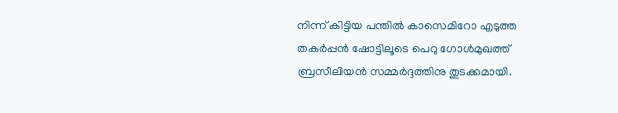നിന്ന് കിട്ടിയ പന്തില്‍ കാസെമിറോ എടുത്ത തകര്‍പ്പന്‍ ഷോട്ടിലൂടെ പെറു ഗോള്‍മുഖത്ത് ബ്രസീലിയന്‍ സമ്മര്‍ദ്ദത്തിനു തുടക്കമായി.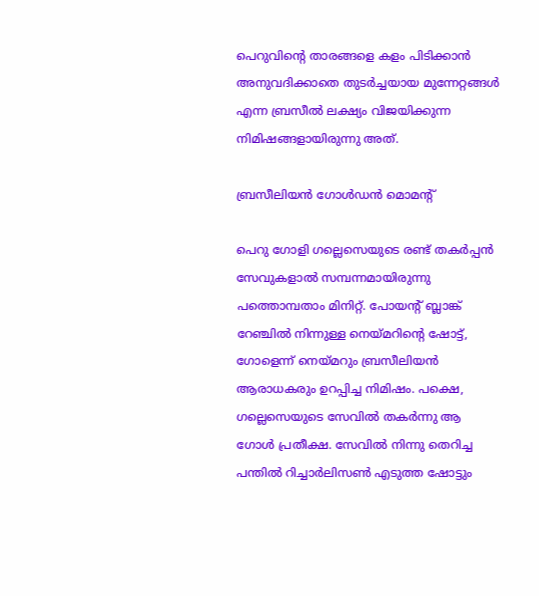പെറുവിന്റെ താരങ്ങളെ കളം പിടിക്കാന്‍ അനുവദിക്കാതെ തുടര്‍ച്ചയായ മുന്നേറ്റങ്ങള്‍ എന്ന ബ്രസീല്‍ ലക്ഷ്യം വിജയിക്കുന്ന നിമിഷങ്ങളായിരുന്നു അത്.

ബ്രസീലിയന്‍ ഗോള്‍ഡന്‍ മൊമന്റ്

പെറു ഗോളി ഗല്ലെസെയുടെ രണ്ട് തകര്‍പ്പന്‍ സേവുകളാല്‍ സമ്പന്നമായിരുന്നു പത്തൊമ്പതാം മിനിറ്റ്. പോയന്റ് ബ്ലാങ്ക് റേഞ്ചില്‍ നിന്നുള്ള നെയ്‌മറിന്റെ ഷോട്ട്, ഗോളെന്ന് നെയ്‌മറും ബ്രസീലിയന്‍ ആരാധകരും ഉറപ്പിച്ച നിമിഷം. പക്ഷെ, ഗല്ലെസെയുടെ സേവില്‍ തകര്‍ന്നു ആ ഗോള്‍ പ്രതീക്ഷ. സേവില്‍ നിന്നു തെറിച്ച പന്തില്‍ റിച്ചാര്‍ലിസണ്‍ എടുത്ത ഷോട്ടും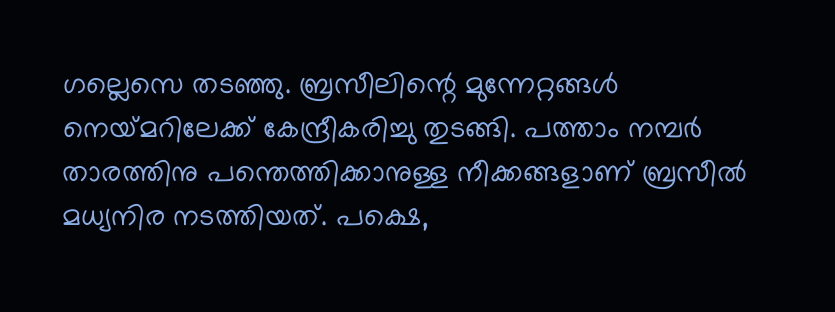ഗല്ലെസെ തടഞ്ഞു. ബ്രസീലിന്റെ മുന്നേറ്റങ്ങള്‍ നെയ്‌മറിലേക്ക് കേന്ദ്രീകരിച്ചു തുടങ്ങി. പത്താം നമ്പര്‍ താരത്തിനു പന്തെത്തിക്കാനുള്ള നീക്കങ്ങളാണ് ബ്രസീല്‍ മധ്യനിര നടത്തിയത്. പക്ഷെ,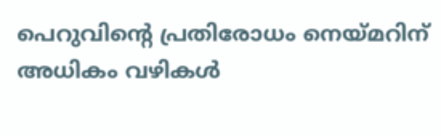പെറുവിന്റെ പ്രതിരോധം നെയ്‌മറിന് അധികം വഴികള്‍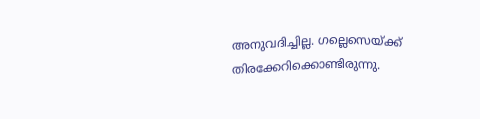അനുവദിച്ചില്ല. ഗല്ലെസെയ്‌ക്ക് തിരക്കേറിക്കൊണ്ടിരുന്നു.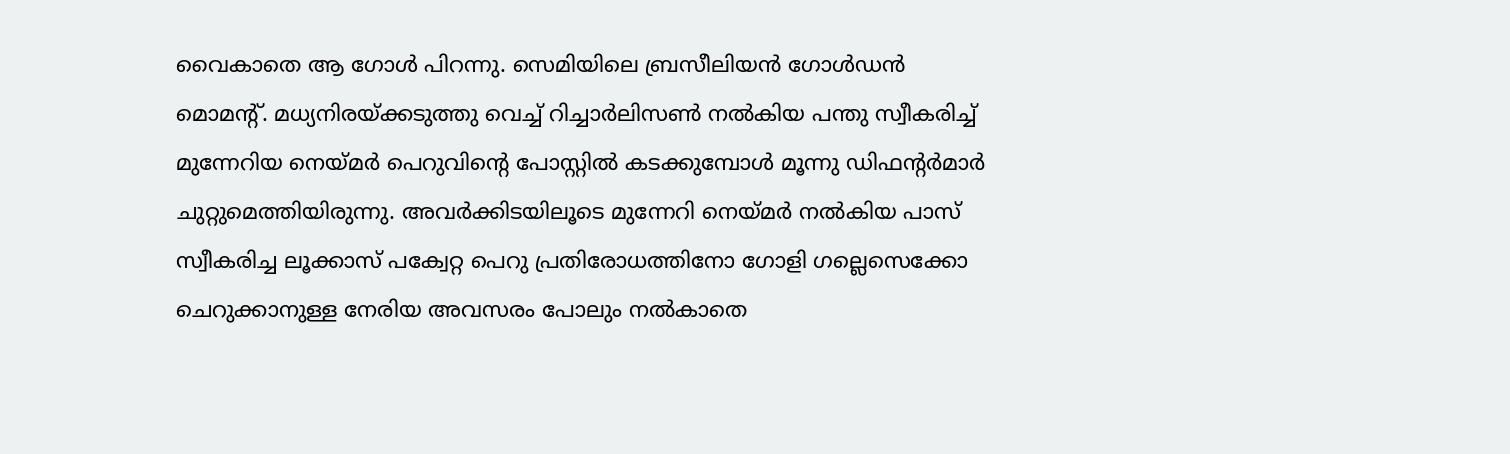വൈകാതെ ആ ഗോള്‍ പിറന്നു. സെമിയിലെ ബ്രസീലിയന്‍ ഗോള്‍ഡന്‍ മൊമന്റ്. മധ്യനിരയ്‌ക്കടുത്തു വെച്ച് റിച്ചാര്‍ലിസണ്‍ നല്‍കിയ പന്തു സ്വീകരിച്ച് മുന്നേറിയ നെയ്‌മര്‍ പെറുവിന്റെ പോസ്റ്റില്‍ കടക്കുമ്പോള്‍ മൂന്നു ഡിഫന്റര്‍മാര്‍ ചുറ്റുമെത്തിയിരുന്നു. അവര്‍ക്കിടയിലൂടെ മുന്നേറി നെയ്‌മര്‍ നല്‍കിയ പാസ് സ്വീകരിച്ച ലൂക്കാസ് പക്വേറ്റ പെറു പ്രതിരോധത്തിനോ ഗോളി ഗല്ലെസെക്കോ ചെറുക്കാനുള്ള നേരിയ അവസരം പോലും നല്‍കാതെ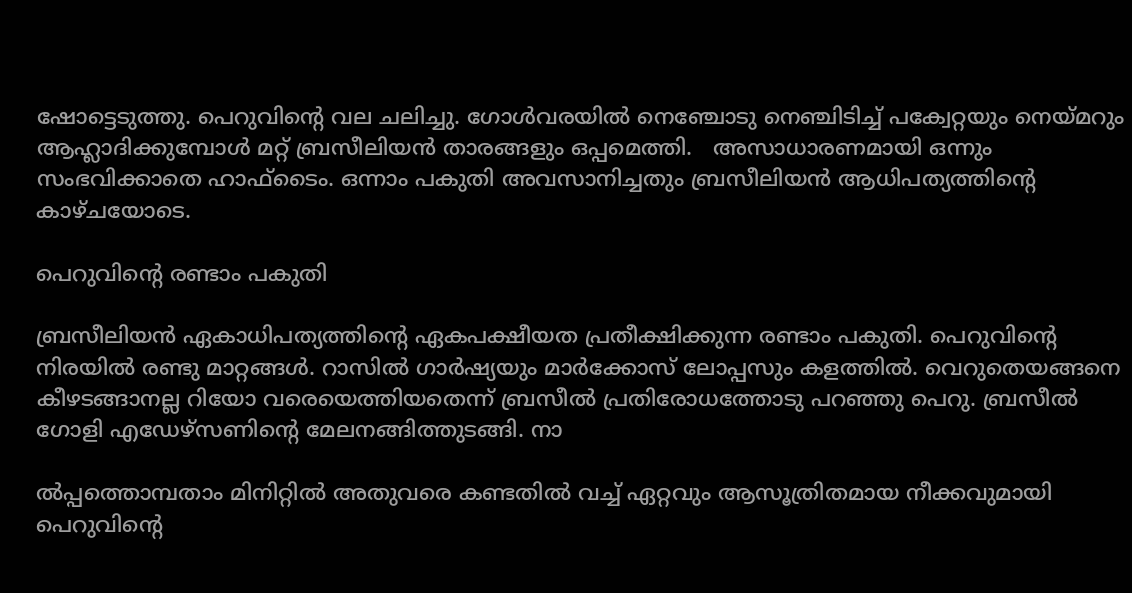ഷോട്ടെടുത്തു. പെറുവിന്റെ വല ചലിച്ചു. ഗോള്‍വരയില്‍ നെഞ്ചോടു നെഞ്ചിടിച്ച് പക്വേറ്റയും നെയ്‌മറും ആഹ്ലാദിക്കുമ്പോള്‍ മറ്റ് ബ്രസീലിയന്‍ താരങ്ങളും ഒപ്പമെത്തി.   അസാധാരണമായി ഒന്നും സംഭവിക്കാതെ ഹാഫ്‌ടൈം. ഒന്നാം പകുതി അവസാനിച്ചതും ബ്രസീലിയന്‍ ആധിപത്യത്തിന്റെ കാഴ്ചയോടെ.

പെറുവിന്റെ രണ്ടാം പകുതി

ബ്രസീലിയന്‍ ഏകാധിപത്യത്തിന്റെ ഏകപക്ഷീയത പ്രതീക്ഷിക്കുന്ന രണ്ടാം പകുതി. പെറുവിന്റെ നിരയില്‍ രണ്ടു മാറ്റങ്ങള്‍. റാസില്‍ ഗാര്‍ഷ്യയും മാര്‍ക്കോസ് ലോപ്പസും കളത്തില്‍. വെറുതെയങ്ങനെ കീഴടങ്ങാനല്ല റിയോ വരെയെത്തിയതെന്ന് ബ്രസീല്‍ പ്രതിരോധത്തോടു പറഞ്ഞു പെറു. ബ്രസീല്‍ ഗോളി എഡേഴ്‌സണിന്റെ മേലനങ്ങിത്തുടങ്ങി. നാ

ല്‍പ്പത്തൊമ്പതാം മിനിറ്റില്‍ അതുവരെ കണ്ടതില്‍ വച്ച് ഏറ്റവും ആസൂത്രിതമായ നീക്കവുമായി പെറുവിന്റെ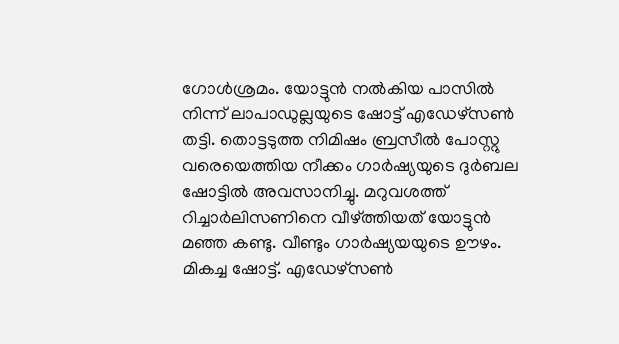ഗോള്‍ശ്രമം. യോട്ടുന്‍ നല്‍കിയ പാസില്‍ നിന്ന് ലാപാഡുല്ലയുടെ ഷോട്ട് എഡേഴ്‌സണ്‍ തട്ടി. തൊട്ടടുത്ത നിമിഷം ബ്രസീല്‍ പോസ്റ്റു വരെയെത്തിയ നീക്കം ഗാര്‍ഷ്യയുടെ ദുര്‍ബല ഷോട്ടില്‍ അവസാനിച്ചു. മറുവശത്ത് റിച്ചാര്‍ലിസണിനെ വീഴ്‌ത്തിയത് യോട്ടുന്‍ മഞ്ഞ കണ്ടു. വീണ്ടും ഗാര്‍ഷ്യയയുടെ ഊഴം. മികച്ച ഷോട്ട്. എഡേഴ്‌സണ്‍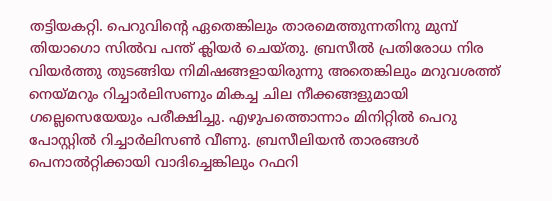തട്ടിയകറ്റി. പെറുവിന്റെ ഏതെങ്കിലും താരമെത്തുന്നതിനു മുമ്പ് തിയാഗൊ സില്‍വ പന്ത് ക്ലിയര്‍ ചെയ്തു. ബ്രസീല്‍ പ്രതിരോധ നിര വിയര്‍ത്തു തുടങ്ങിയ നിമിഷങ്ങളായിരുന്നു അതെങ്കിലും മറുവശത്ത് നെയ്‌മറും റിച്ചാര്‍ലിസണും മികച്ച ചില നീക്കങ്ങളുമായി ഗല്ലെസെയേയും പരീക്ഷിച്ചു. എഴുപത്തൊന്നാം മിനിറ്റില്‍ പെറു പോസ്റ്റില്‍ റിച്ചാര്‍ലിസണ്‍ വീണു. ബ്രസീലിയന്‍ താരങ്ങള്‍ പെനാല്‍റ്റിക്കായി വാദിച്ചെങ്കിലും റഫറി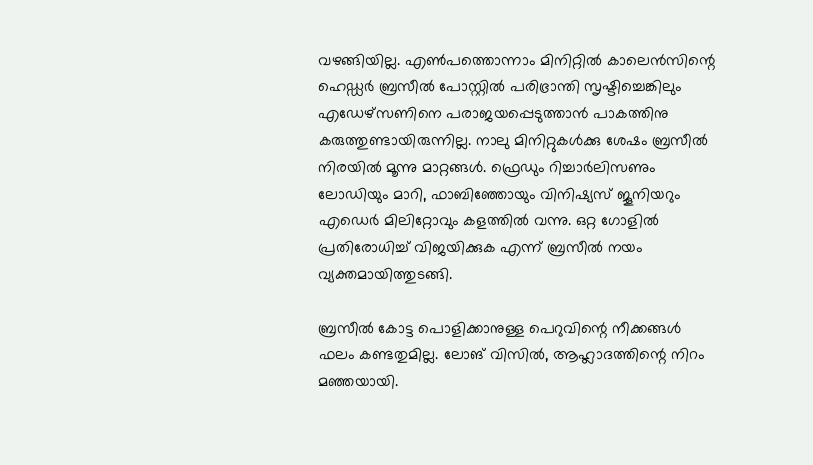വഴങ്ങിയില്ല. എണ്‍പത്തൊന്നാം മിനിറ്റില്‍ കാലെന്‍സിന്റെ ഹെഡ്ഡര്‍ ബ്രസീല്‍ പോസ്റ്റില്‍ പരിഭ്രാന്തി സൃഷ്ടിച്ചെങ്കിലും എഡേഴ്‌സണിനെ പരാജയപ്പെടുത്താന്‍ പാകത്തിനു കരുത്തുണ്ടായിരുന്നില്ല. നാലു മിനിറ്റുകള്‍ക്കു ശേഷം ബ്രസീല്‍ നിരയില്‍ മൂന്നു മാറ്റങ്ങള്‍. ഫ്രെഡും റിച്ചാര്‍ലിസണും ലോഡിയും മാറി, ഫാബിഞ്ഞോയും വിനിഷ്യസ് ജൂനിയറും എഡെര്‍ മിലിറ്റോവും കളത്തില്‍ വന്നു. ഒറ്റ ഗോളില്‍ പ്രതിരോധിച്ച് വിജയിക്കുക എന്ന് ബ്രസീല്‍ നയം വ്യക്തമായിത്തുടങ്ങി.

ബ്രസീല്‍ കോട്ട പൊളിക്കാനുള്ള പെറുവിന്റെ നീക്കങ്ങള്‍ ഫലം കണ്ടതുമില്ല. ലോങ് വിസില്‍, ആഹ്ലാദത്തിന്റെ നിറം മഞ്ഞയായി.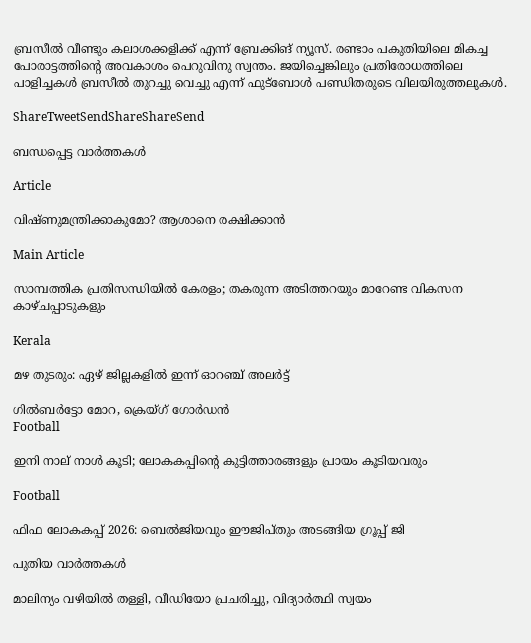ബ്രസീല്‍ വീണ്ടും കലാശക്കളിക്ക് എന്ന് ബ്രേക്കിങ് ന്യൂസ്. രണ്ടാം പകുതിയിലെ മികച്ച പോരാട്ടത്തിന്റെ അവകാശം പെറുവിനു സ്വന്തം. ജയിച്ചെങ്കിലും പ്രതിരോധത്തിലെ പാളിച്ചകള്‍ ബ്രസീല്‍ തുറച്ചു വെച്ചു എന്ന് ഫുട്‌ബോള്‍ പണ്ഡിതരുടെ വിലയിരുത്തലുകള്‍.

ShareTweetSendShareShareSend

ബന്ധപ്പെട്ട വാര്‍ത്തകള്‍

Article

വിഷ്ണുമന്ത്രിക്കാകുമോ? ആശാനെ രക്ഷിക്കാന്‍

Main Article

സാമ്പത്തിക പ്രതിസന്ധിയില്‍ കേരളം; തകരുന്ന അടിത്തറയും മാറേണ്ട വികസന കാഴ്ചപ്പാടുകളും

Kerala

മഴ തുടരും: ഏഴ് ജില്ലകളിൽ ഇന്ന് ഓറഞ്ച് അലർട്ട്

ഗില്‍ബര്‍ട്ടോ മോറ, ക്രെയ്ഗ് ഗോര്‍ഡന്‍
Football

ഇനി നാല് നാള്‍ കൂടി; ലോകകപ്പിന്റെ കുട്ടിത്താരങ്ങളും പ്രായം കൂടിയവരും

Football

ഫിഫ ലോകകപ്പ് 2026: ബെല്‍ജിയവും ഈജിപ്തും അടങ്ങിയ ഗ്രൂപ്പ് ജി

പുതിയ വാര്‍ത്തകള്‍

മാലിന്യം വഴിയിൽ തള്ളി, വീഡിയോ പ്രചരിച്ചു, വിദ്യാർത്ഥി സ്വയം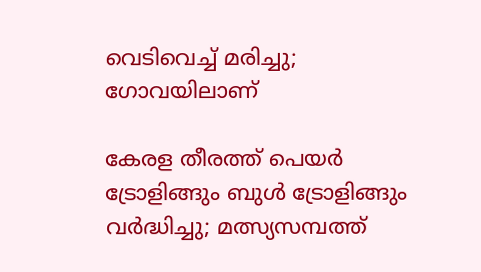വെടിവെച്ച് മരിച്ചു; ഗോവയിലാണ്

കേരള തീരത്ത് പെയര്‍ ട്രോളിങ്ങും ബുള്‍ ട്രോളിങ്ങും വര്‍ദ്ധിച്ചു; മത്സ്യസമ്പത്ത്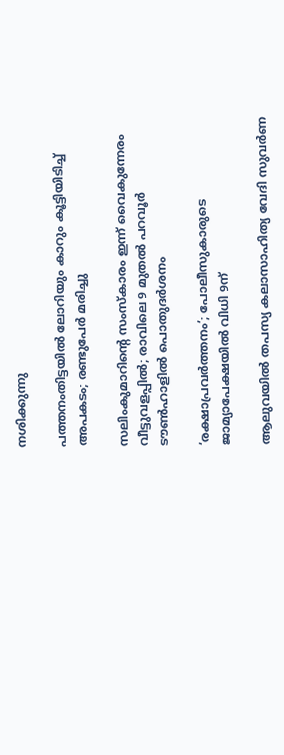നശിക്കുന്നു

പത്തനംതിട്ടയില്‍ ലോറിയും കാറും കൂട്ടിയിടിച്ച് അപകടം; രണ്ടുപേര്‍ മരിച്ചു

സലിംകുമാറിന്റെ സംസ്കാരം ഇന്ന് വൈകുന്നേരം വീട്ടുവളപ്പിൽ; രാവിലെ 9 മുതൽ പറവൂർ ടൗൺഹാളിൽ പൊതുദർശനം

‘രക്ഷാപ്രവര്‍ത്തനം’; പോലീസുകാരുടെ ജാമ്യാപേക്ഷയില്‍ വിധി 9ന്

ആലുവയില്‍ തപസ്യ കലാസാഹിത്യ വേദി സുവര്‍ണ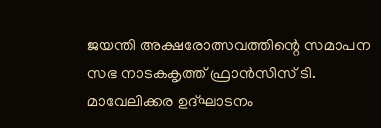ജയന്തി അക്ഷരോത്സവത്തിന്റെ സമാപന സഭ നാടകകൃത്ത് ഫ്രാന്‍സിസ് ടി. മാവേലിക്കര ഉദ്ഘാടനം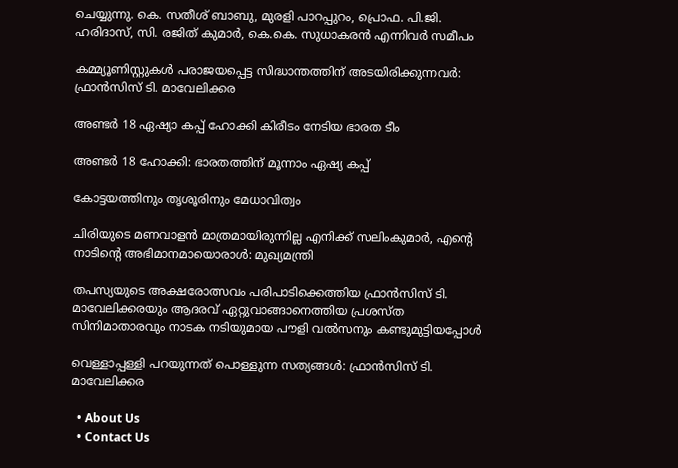ചെയ്യുന്നു. കെ. സതീശ് ബാബു, മുരളി പാറപ്പുറം, പ്രൊഫ. പി.ജി. ഹരിദാസ്, സി. രജിത് കുമാര്‍, കെ.കെ. സുധാകരന്‍ എന്നിവര്‍ സമീപം

കമ്മ്യൂണിസ്റ്റുകള്‍ പരാജയപ്പെട്ട സിദ്ധാന്തത്തിന് അടയിരിക്കുന്നവര്‍: ഫ്രാന്‍സിസ് ടി. മാവേലിക്കര

അണ്ടര്‍ 18 ഏഷ്യാ കപ്പ് ഹോക്കി കിരീടം നേടിയ ഭാരത ടീം

അണ്ടര്‍ 18 ഹോക്കി: ഭാരതത്തിന് മൂന്നാം ഏഷ്യ കപ്പ്

കോട്ടയത്തിനും തൃശൂരിനും മേധാവിത്വം

ചിരിയുടെ മണവാളന്‍ മാത്രമായിരുന്നില്ല എനിക്ക് സലിംകുമാർ, എന്റെ നാടിന്റെ അഭിമാനമായൊരാള്‍: മുഖ്യമന്ത്രി

തപസ്യയുടെ അക്ഷരോത്സവം പരിപാടിക്കെത്തിയ ഫ്രാന്‍സിസ് ടി. മാവേലിക്കരയും ആദരവ് ഏറ്റുവാങ്ങാനെത്തിയ പ്രശസ്ത സിനിമാതാരവും നാടക നടിയുമായ പൗളി വല്‍സനും കണ്ടുമുട്ടിയപ്പോള്‍

വെള്ളാപ്പള്ളി പറയുന്നത് പൊള്ളുന്ന സത്യങ്ങള്‍: ഫ്രാന്‍സിസ് ടി. മാവേലിക്കര

  • About Us
  • Contact Us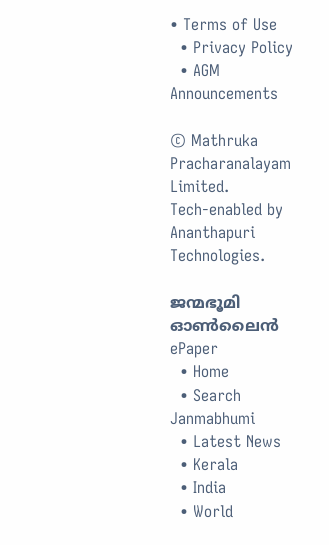• Terms of Use
  • Privacy Policy
  • AGM Announcements

© Mathruka Pracharanalayam Limited.
Tech-enabled by Ananthapuri Technologies.

ജന്മഭൂമി ഓണ്‍ലൈന്‍
ePaper
  • Home
  • Search Janmabhumi
  • Latest News
  • Kerala
  • India
  • World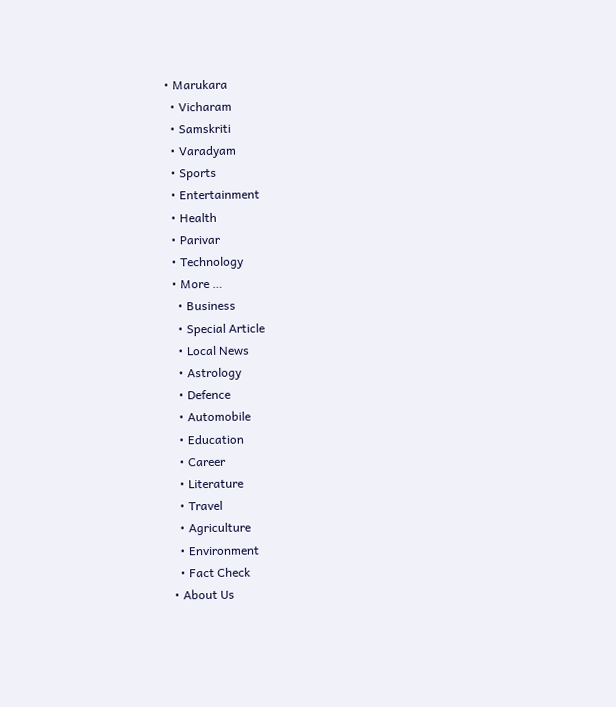• Marukara
  • Vicharam
  • Samskriti
  • Varadyam
  • Sports
  • Entertainment
  • Health
  • Parivar
  • Technology
  • More …
    • Business
    • Special Article
    • Local News
    • Astrology
    • Defence
    • Automobile
    • Education
    • Career
    • Literature
    • Travel
    • Agriculture
    • Environment
    • Fact Check
  • About Us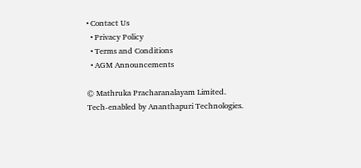• Contact Us
  • Privacy Policy
  • Terms and Conditions
  • AGM Announcements

© Mathruka Pracharanalayam Limited.
Tech-enabled by Ananthapuri Technologies.